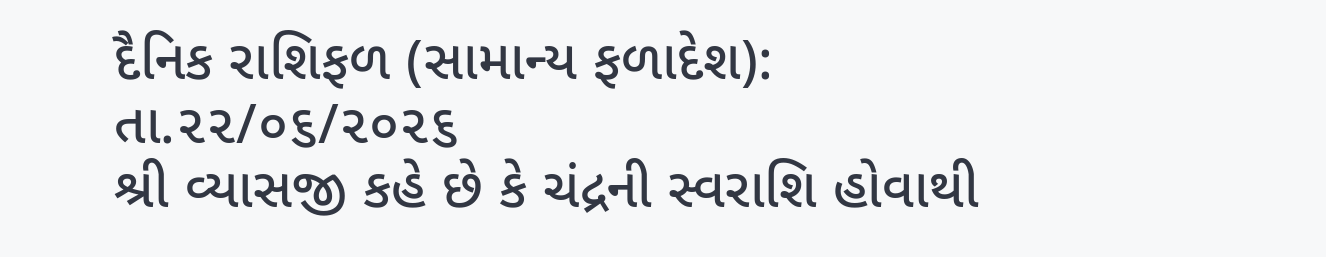દૈનિક રાશિફળ (સામાન્ય ફળાદેશ): તા.૨૨/૦૬/૨૦૨૬
શ્રી વ્યાસજી કહે છે કે ચંદ્રની સ્વરાશિ હોવાથી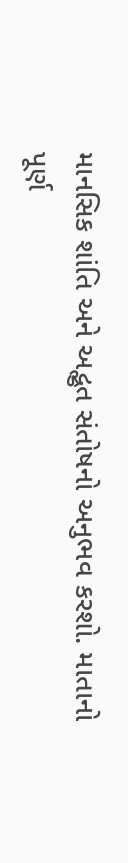માનસિક શાંતિ અને અદ્ભુત સંતોષનો અનુભવ કરશો. માતાનો પૂર્ણ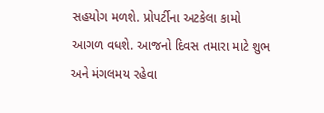સહયોગ મળશે. પ્રોપર્ટીના અટકેલા કામો આગળ વધશે. આજનો દિવસ તમારા માટે શુભ અને મંગલમય રહેવા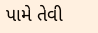પામે તેવી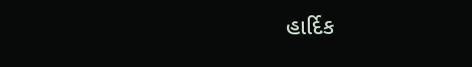હાર્દિક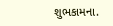શુભકામના.